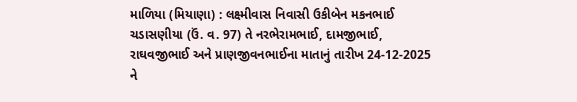માળિયા (મિયાણા) : લક્ષ્મીવાસ નિવાસી ઉકીબેન મકનભાઈ ચડાસણીયા (ઉં. વ. 97) તે નરભેરામભાઈ, દામજીભાઈ, રાઘવજીભાઈ અને પ્રાણજીવનભાઈના માતાનું તારીખ 24-12-2025 ને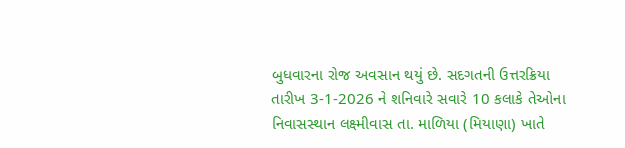બુધવારના રોજ અવસાન થયું છે. સદગતની ઉત્તરક્રિયા તારીખ 3-1-2026 ને શનિવારે સવારે 10 કલાકે તેઓના નિવાસસ્થાન લક્ષ્મીવાસ તા. માળિયા (મિયાણા) ખાતે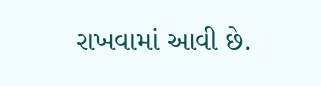રાખવામાં આવી છે.